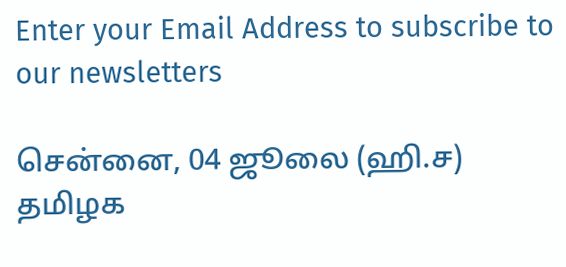Enter your Email Address to subscribe to our newsletters

சென்னை, 04 ஜூலை (ஹி.ச)
தமிழக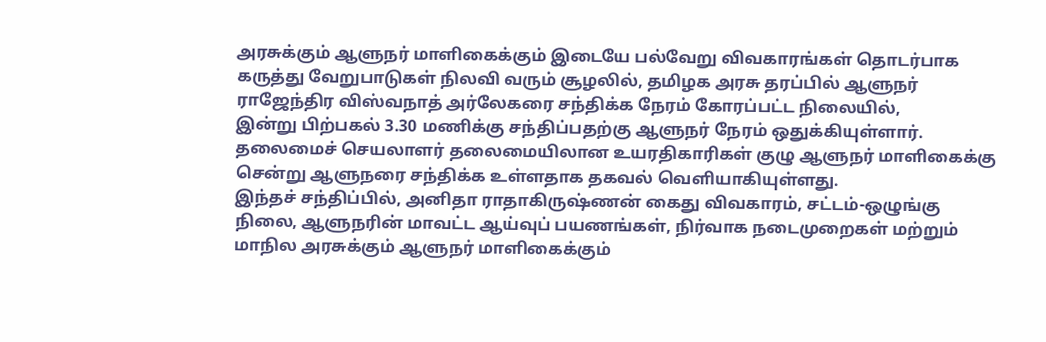அரசுக்கும் ஆளுநர் மாளிகைக்கும் இடையே பல்வேறு விவகாரங்கள் தொடர்பாக கருத்து வேறுபாடுகள் நிலவி வரும் சூழலில், தமிழக அரசு தரப்பில் ஆளுநர் ராஜேந்திர விஸ்வநாத் அர்லேகரை சந்திக்க நேரம் கோரப்பட்ட நிலையில்,
இன்று பிற்பகல் 3.30 மணிக்கு சந்திப்பதற்கு ஆளுநர் நேரம் ஒதுக்கியுள்ளார்.
தலைமைச் செயலாளர் தலைமையிலான உயரதிகாரிகள் குழு ஆளுநர் மாளிகைக்கு சென்று ஆளுநரை சந்திக்க உள்ளதாக தகவல் வெளியாகியுள்ளது.
இந்தச் சந்திப்பில், அனிதா ராதாகிருஷ்ணன் கைது விவகாரம், சட்டம்-ஒழுங்கு நிலை, ஆளுநரின் மாவட்ட ஆய்வுப் பயணங்கள், நிர்வாக நடைமுறைகள் மற்றும் மாநில அரசுக்கும் ஆளுநர் மாளிகைக்கும்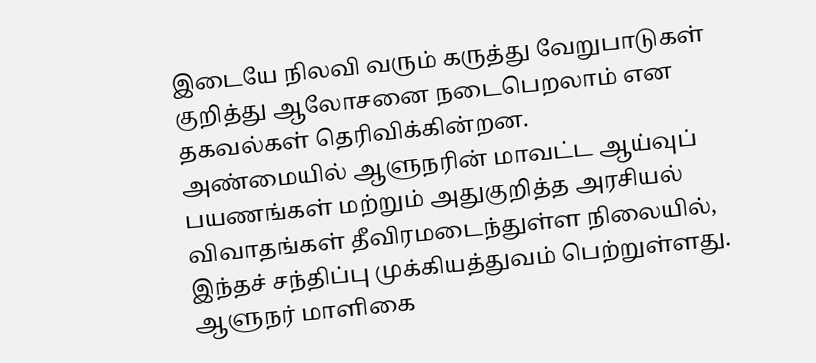இடையே நிலவி வரும் கருத்து வேறுபாடுகள் குறித்து ஆலோசனை நடைபெறலாம் என தகவல்கள் தெரிவிக்கின்றன.
அண்மையில் ஆளுநரின் மாவட்ட ஆய்வுப் பயணங்கள் மற்றும் அதுகுறித்த அரசியல் விவாதங்கள் தீவிரமடைந்துள்ள நிலையில், இந்தச் சந்திப்பு முக்கியத்துவம் பெற்றுள்ளது.
ஆளுநர் மாளிகை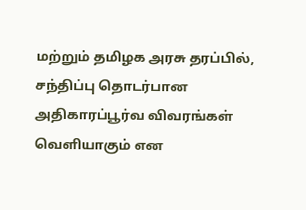மற்றும் தமிழக அரசு தரப்பில், சந்திப்பு தொடர்பான அதிகாரப்பூர்வ விவரங்கள் வெளியாகும் என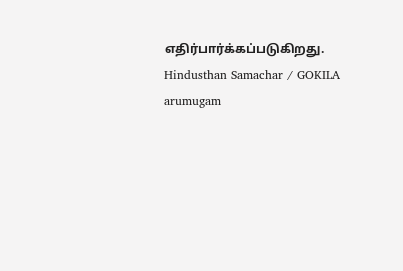எதிர்பார்க்கப்படுகிறது.
Hindusthan Samachar / GOKILA arumugam